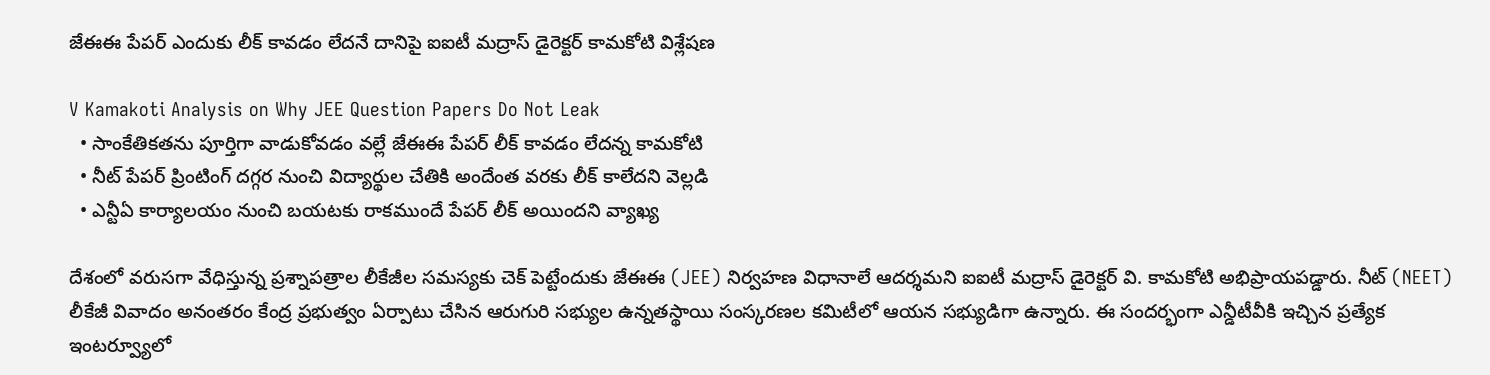జేఈఈ పేపర్ ఎందుకు లీక్ కావడం లేదనే దానిపై ఐఐటీ మద్రాస్ డైరెక్టర్ కామకోటి విశ్లేషణ

V Kamakoti Analysis on Why JEE Question Papers Do Not Leak
  • సాంకేతికతను పూర్తిగా వాడుకోవడం వల్లే జేఈఈ పేపర్ లీక్ కావడం లేదన్న కామకోటి
  • నీట్ పేపర్ ప్రింటింగ్ దగ్గర నుంచి విద్యార్థుల చేతికి అందేంత వరకు లీక్ కాలేదని వెల్లడి
  • ఎన్టీఏ కార్యాలయం నుంచి బయటకు రాకముందే పేపర్ లీక్ అయిందని వ్యాఖ్య

దేశంలో వరుసగా వేధిస్తున్న ప్రశ్నాపత్రాల లీకేజీల సమస్యకు చెక్ పెట్టేందుకు జేఈఈ (JEE) నిర్వహణ విధానాలే ఆదర్శమని ఐఐటీ మద్రాస్ డైరెక్టర్ వి. కామకోటి అభిప్రాయపడ్డారు. నీట్ (NEET) లీకేజీ వివాదం అనంతరం కేంద్ర ప్రభుత్వం ఏర్పాటు చేసిన ఆరుగురి సభ్యుల ఉన్నతస్థాయి సంస్కరణల కమిటీలో ఆయన సభ్యుడిగా ఉన్నారు. ఈ సందర్భంగా ఎన్డీటీవీకి ఇచ్చిన ప్రత్యేక ఇంటర్వ్యూలో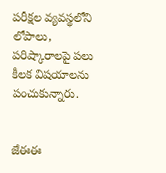పరీక్షల వ్యవస్థలోని లోపాలు, పరిష్కారాలపై పలు కీలక విషయాలను పంచుకున్నారు.


జేఈఈ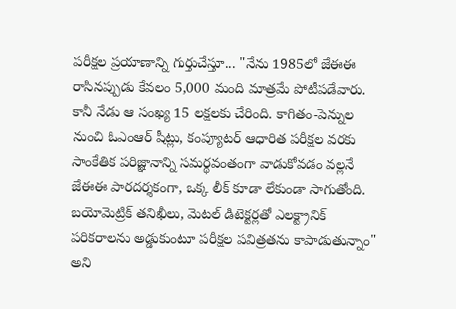పరీక్షల ప్రయాణాన్ని గుర్తుచేస్తూ... "నేను 1985లో జేఈఈ రాసినప్పుడు కేవలం 5,000 మంది మాత్రమే పోటీపడేవారు. కానీ నేడు ఆ సంఖ్య 15 లక్షలకు చేరింది. కాగితం-పెన్నుల నుంచి ఓఎంఆర్ షీట్లు, కంప్యూటర్ ఆధారిత పరీక్షల వరకు సాంకేతిక పరిజ్ఞానాన్ని సమర్థవంతంగా వాడుకోవడం వల్లనే జేఈఈ పారదర్శకంగా, ఒక్క లీక్ కూడా లేకుండా సాగుతోంది. బయోమెట్రిక్ తనిఖీలు, మెటల్ డిటెక్టర్లతో ఎలక్ట్రానిక్ పరికరాలను అడ్డుకుంటూ పరీక్షల పవిత్రతను కాపాడుతున్నాం" అని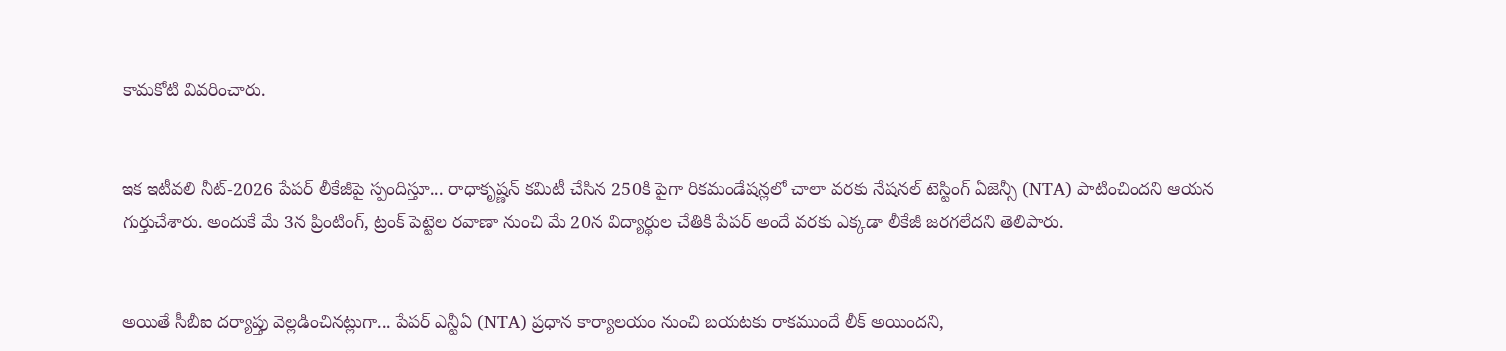కామకోటి వివరించారు.


ఇక ఇటీవలి నీట్-2026 పేపర్ లీకేజీపై స్పందిస్తూ... రాధాకృష్ణన్ కమిటీ చేసిన 250కి పైగా రికమండేషన్లలో చాలా వరకు నేషనల్ టెస్టింగ్ ఏజెన్సీ (NTA) పాటించిందని ఆయన గుర్తుచేశారు. అందుకే మే 3న ప్రింటింగ్, ట్రంక్ పెట్టెల రవాణా నుంచి మే 20న విద్యార్థుల చేతికి పేపర్ అందే వరకు ఎక్కడా లీకేజీ జరగలేదని తెలిపారు.


అయితే సీబీఐ దర్యాప్తు వెల్లడించినట్లుగా... పేపర్ ఎన్టీఏ (NTA) ప్రధాన కార్యాలయం నుంచి బయటకు రాకముందే లీక్ అయిందని,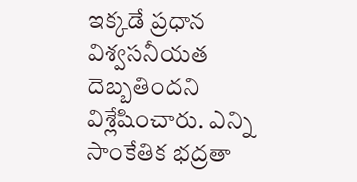ఇక్కడే ప్రధాన విశ్వసనీయత దెబ్బతిందని విశ్లేషించారు. ఎన్ని సాంకేతిక భద్రతా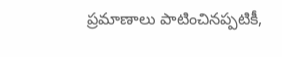ప్రమాణాలు పాటించినప్పటికీ,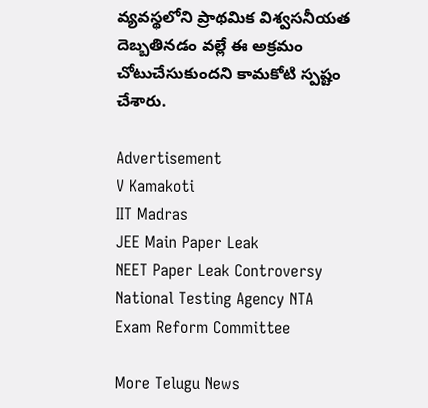వ్యవస్థలోని ప్రాథమిక విశ్వసనీయత దెబ్బతినడం వల్లే ఈ అక్రమం చోటుచేసుకుందని కామకోటి స్పష్టం చేశారు.

Advertisement
V Kamakoti
IIT Madras
JEE Main Paper Leak
NEET Paper Leak Controversy
National Testing Agency NTA
Exam Reform Committee

More Telugu News